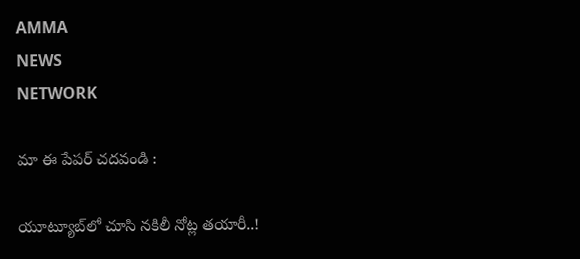AMMA
NEWS
NETWORK

మా ఈ పేపర్ చదవండి :

యూట్యూబ్‌లో చూసి నకిలీ నోట్ల తయారీ..!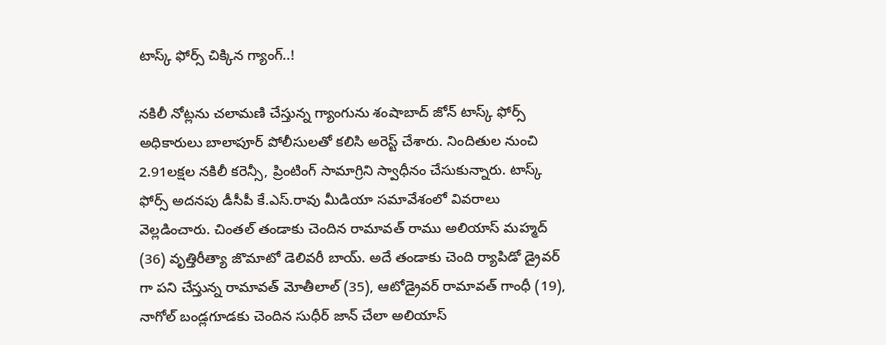టాస్క్ ఫోర్స్ చిక్కిన గ్యాంగ్..!

నకిలీ నోట్లను చలామణి చేస్తున్న గ్యాంగును శంషాబాద్ జోన్ టాస్క్ ఫోర్స్ అధికారులు బాలాపూర్ పోలీసులతో కలిసి అరెస్ట్ చేశారు. నిందితుల నుంచి 2.91లక్షల నకిలీ కరెన్సీ, ప్రింటింగ్ సామాగ్రిని స్వాధీనం చేసుకున్నారు. టాస్క్ ఫోర్స్ అదనపు డీసీపీ కే.ఎస్.రావు మీడియా సమావేశంలో వివరాలు వెల్లడించారు. చింతల్ తండాకు చెందిన రామావత్ రాము అలియాస్ మహ్మద్ (36) వృత్తిరీత్యా జొమాటో డెలివరీ బాయ్. అదే తండాకు చెంది ర్యాపిడో డ్రైవర్ గా పని చేస్తున్న రామావత్ మోతీలాల్ (35), ఆటోడ్రైవర్ రామావత్ గాంధీ (19), నాగోల్ బండ్లగూడకు చెందిన సుధీర్ జాన్ చేలా అలియాస్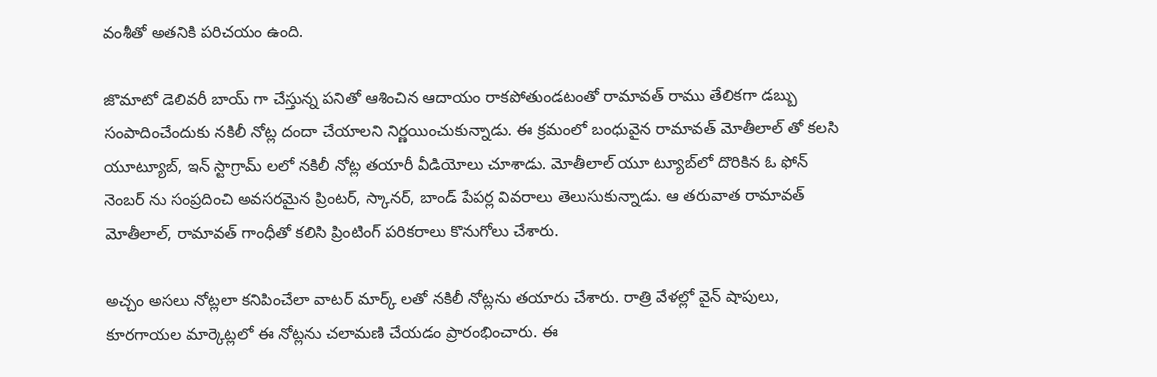వంశీతో అతనికి పరిచయం ఉంది.

జొమాటో డెలివరీ బాయ్ గా చేస్తున్న పనితో ఆశించిన ఆదాయం రాకపోతుండటంతో రామావత్ రాము తేలికగా డబ్బు సంపాదించేందుకు నకిలీ నోట్ల దందా చేయాలని నిర్ణయించుకున్నాడు. ఈ క్రమంలో బంధువైన రామావత్ మోతీలాల్‌ తో కలసి యూట్యూబ్, ఇన్‌ స్టాగ్రామ్‌ లలో నకిలీ నోట్ల తయారీ వీడియోలు చూశాడు. మోతీలాల్‌ యూ ట్యూబ్‌లో దొరికిన ఓ ఫోన్ నెంబర్ ను సంప్రదించి అవసరమైన ప్రింటర్, స్కానర్, బాండ్ పేపర్ల వివరాలు తెలుసుకున్నాడు. ఆ తరువాత రామావత్ మోతీలాల్, రామావత్ గాంధీతో కలిసి ప్రింటింగ్ పరికరాలు కొనుగోలు చేశారు.

అచ్చం అసలు నోట్లలా కనిపించేలా వాటర్‌ మార్క్‌ లతో నకిలీ నోట్లను తయారు చేశారు. రాత్రి వేళల్లో వైన్ షాపులు, కూరగాయల మార్కెట్లలో ఈ నోట్లను చలామణి చేయడం ప్రారంభించారు. ఈ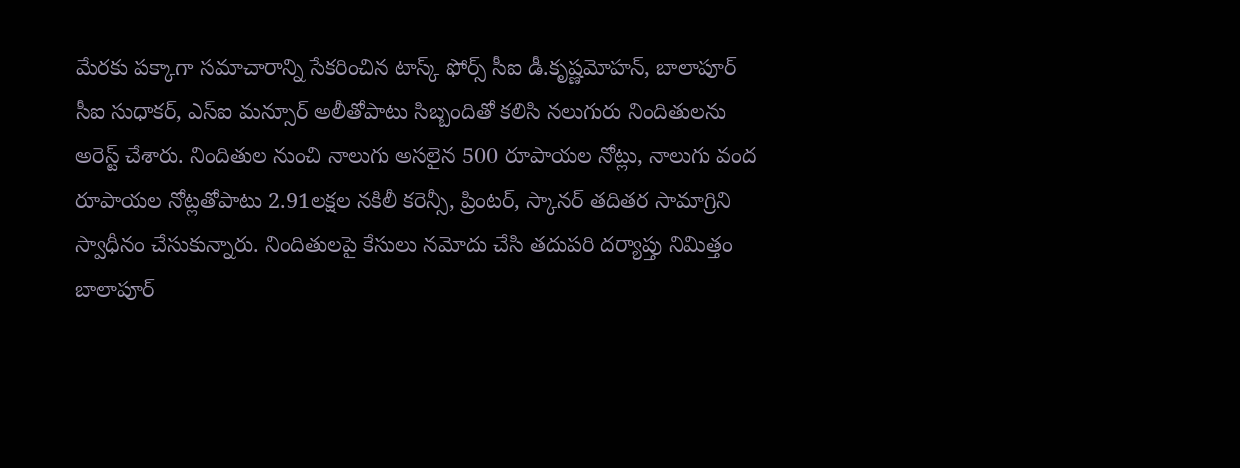మేరకు పక్కాగా సమాచారాన్ని సేకరించిన టాస్క్ ఫోర్స్ సీఐ డీ.కృష్ణమోహన్, బాలాపూర్ సీఐ సుధాకర్, ఎస్ఐ మన్సూర్ అలీతోపాటు సిబ్బందితో కలిసి నలుగురు నిందితులను అరెస్ట్ చేశారు. నిందితుల నుంచి నాలుగు అసలైన 500 రూపాయల నోట్లు, నాలుగు వంద రూపాయల నోట్లతోపాటు 2.91లక్షల నకిలీ కరెన్సీ, ప్రింటర్, స్కానర్ తదితర సామాగ్రిని స్వాధీనం చేసుకున్నారు. నిందితులపై కేసులు నమోదు చేసి తదుపరి దర్యాప్తు నిమిత్తం బాలాపూర్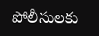పోలీసులకు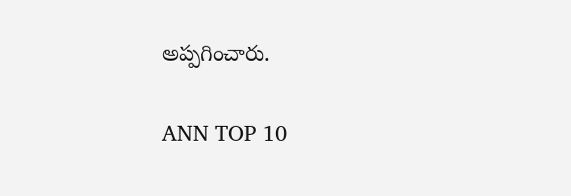అప్పగించారు.

ANN TOP 10